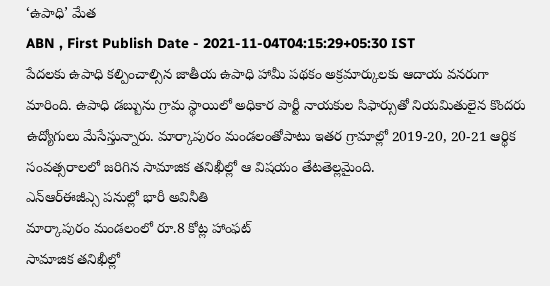‘ఉపాధి’ మేత
ABN , First Publish Date - 2021-11-04T04:15:29+05:30 IST
పేదలకు ఉపాధి కల్పించాల్సిన జాతీయ ఉపాధి హామీ పథకం అక్రమార్కులకు ఆదాయ వనరుగా మారింది. ఉపాధి డబ్బును గ్రామ స్థాయిలో అధికార పార్టీ నాయకుల సిఫార్సుతో నియమితులైన కొందరు ఉద్యోగులు మేసేస్తున్నారు. మార్కాపురం మండలంతోపాటు ఇతర గ్రామాల్లో 2019-20, 20-21 ఆర్థిక సంవత్సరాలలో జరిగిన సామాజిక తనిఖీల్లో ఆ విషయం తేటతెల్లమైంది.
ఎన్ఆర్ఈజీఎ్స పనుల్లో భారీ అవినీతి
మార్కాపురం మండలంలో రూ.8 కోట్ల హాంఫట్
సామాజిక తనిఖీల్లో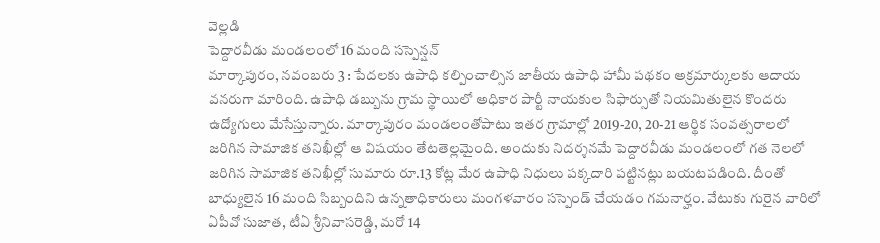వెల్లడి
పెద్దారవీడు మండలంలో 16 మంది సస్పెన్షన్
మార్కాపురం, నవంబరు 3 : పేదలకు ఉపాధి కల్పించాల్సిన జాతీయ ఉపాధి హామీ పథకం అక్రమార్కులకు ఆదాయ వనరుగా మారింది. ఉపాధి డబ్బును గ్రామ స్థాయిలో అధికార పార్టీ నాయకుల సిఫార్సుతో నియమితులైన కొందరు ఉద్యోగులు మేసేస్తున్నారు. మార్కాపురం మండలంతోపాటు ఇతర గ్రామాల్లో 2019-20, 20-21 ఆర్థిక సంవత్సరాలలో జరిగిన సామాజిక తనిఖీల్లో ఆ విషయం తేటతెల్లమైంది. అందుకు నిదర్శనమే పెద్దారవీడు మండలంలో గత నెలలో జరిగిన సామాజిక తనిఖీల్లో సుమారు రూ.13 కోట్ల మేర ఉపాధి నిధులు పక్కదారి పట్టినట్లు బయటపడింది. దీంతో బాధ్యులైన 16 మంది సిబ్బందిని ఉన్నతాధికారులు మంగళవారం సస్పెండ్ చేయడం గమనార్హం. వేటుకు గురైన వారిలో ఏపీవో సుజాత, టీఏ శ్రీనివాసరెడ్డి, మరో 14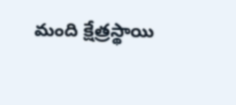మంది క్షేత్రస్థాయి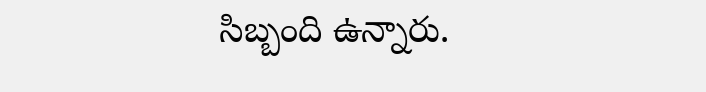సిబ్బంది ఉన్నారు.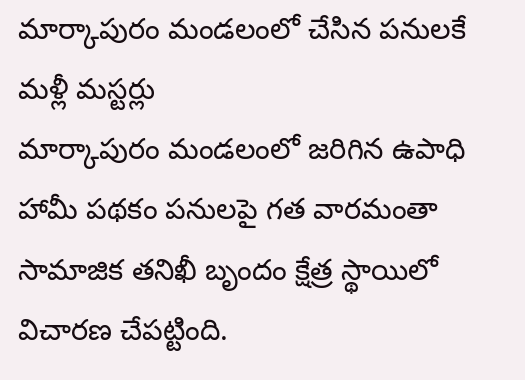మార్కాపురం మండలంలో చేసిన పనులకే మళ్లీ మస్టర్లు
మార్కాపురం మండలంలో జరిగిన ఉపాధి హామీ పథకం పనులపై గత వారమంతా సామాజిక తనిఖీ బృందం క్షేత్ర స్థాయిలో విచారణ చేపట్టింది.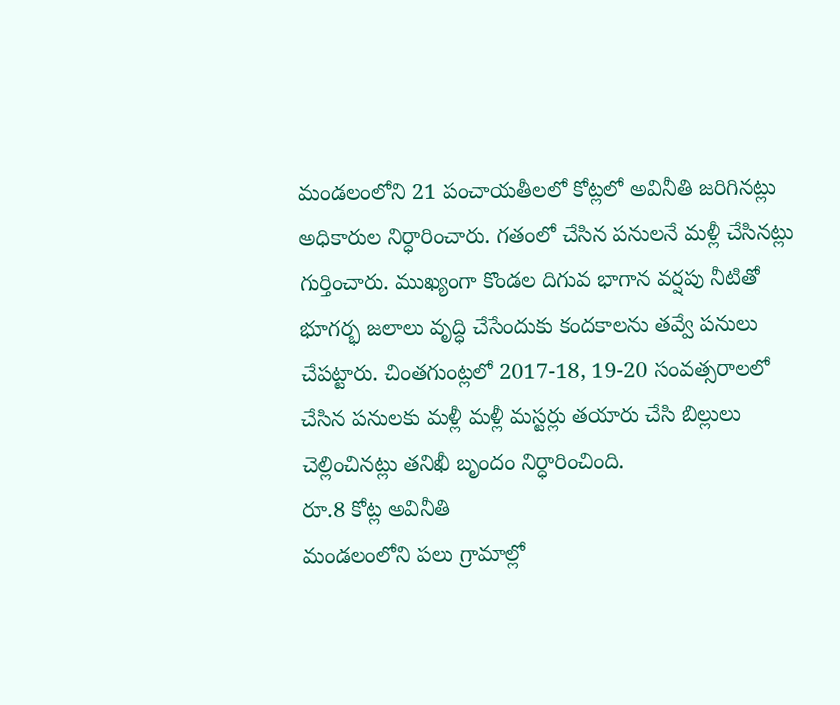మండలంలోని 21 పంచాయతీలలో కోట్లలో అవినీతి జరిగినట్లు అధికారుల నిర్ధారించారు. గతంలో చేసిన పనులనే మళ్లీ చేసినట్లు గుర్తించారు. ముఖ్యంగా కొండల దిగువ భాగాన వర్షపు నీటితో భూగర్భ జలాలు వృద్ధి చేసేందుకు కందకాలను తవ్వే పనులు చేపట్టారు. చింతగుంట్లలో 2017-18, 19-20 సంవత్సరాలలో చేసిన పనులకు మళ్లీ మళ్లీ మస్టర్లు తయారు చేసి బిల్లులు చెల్లించినట్లు తనిఖీ బృందం నిర్ధారించింది.
రూ.8 కోట్ల అవినీతి
మండలంలోని పలు గ్రామాల్లో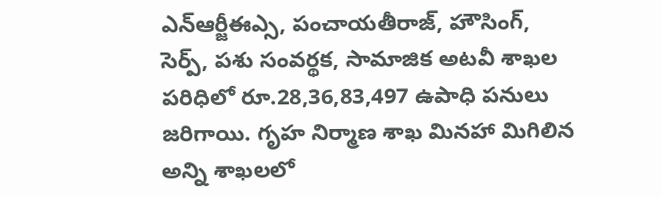ఎన్ఆర్జీఈఎ్స, పంచాయతీరాజ్, హౌసింగ్, సెర్ప్, పశు సంవర్థక, సామాజిక అటవీ శాఖల పరిధిలో రూ.28,36,83,497 ఉపాధి పనులు జరిగాయి. గృహ నిర్మాణ శాఖ మినహా మిగిలిన అన్ని శాఖలలో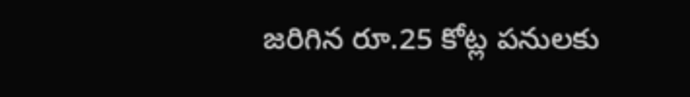జరిగిన రూ.25 కోట్ల పనులకు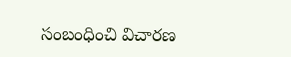సంబంధించి విచారణ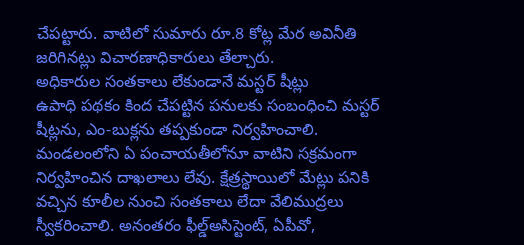చేపట్టారు. వాటిలో సుమారు రూ.8 కోట్ల మేర అవినీతి జరిగినట్లు విచారణాధికారులు తేల్చారు.
అధికారుల సంతకాలు లేకుండానే మస్టర్ షీట్లు
ఉపాధి పథకం కింద చేపట్టిన పనులకు సంబంధించి మస్టర్ షీట్లను, ఎం-బుక్లను తప్పకుండా నిర్వహించాలి. మండలంలోని ఏ పంచాయతీలోనూ వాటిని సక్రమంగా నిర్వహించిన దాఖలాలు లేవు. క్షేత్రస్థాయిలో మేట్లు పనికి వచ్చిన కూలీల నుంచి సంతకాలు లేదా వేలిముద్రలు స్వీకరించాలి. అనంతరం ఫీల్డ్అసిస్టెంట్, ఏపీవో,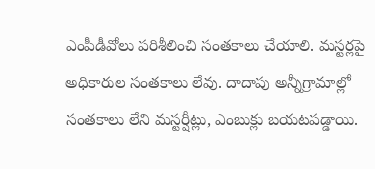ఎంపీడీవోలు పరిశీలించి సంతకాలు చేయాలి. మస్టర్లపై అధికారుల సంతకాలు లేవు. దాదాపు అన్నీగ్రామాల్లో సంతకాలు లేని మస్టర్షీట్లు, ఎంబుక్లు బయటపడ్డాయి.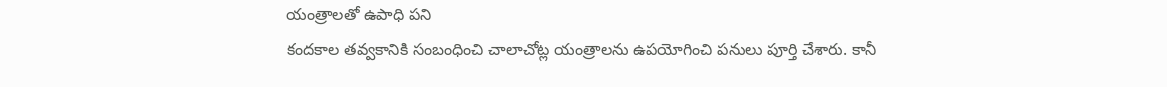యంత్రాలతో ఉపాధి పని
కందకాల తవ్వకానికి సంబంధించి చాలాచోట్ల యంత్రాలను ఉపయోగించి పనులు పూర్తి చేశారు. కానీ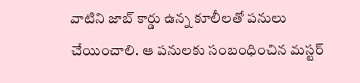వాటిని జాబ్ కార్డు ఉన్న కూలీలతో పనులు చేయించాలి. ఆ పనులకు సంబంధించిన మస్టర్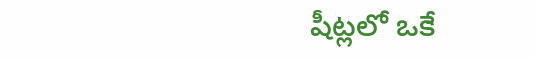షీట్లలో ఒకే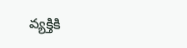వ్యక్తికి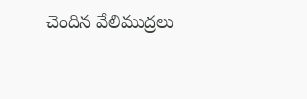చెందిన వేలిముద్రలు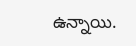ఉన్నాయి.